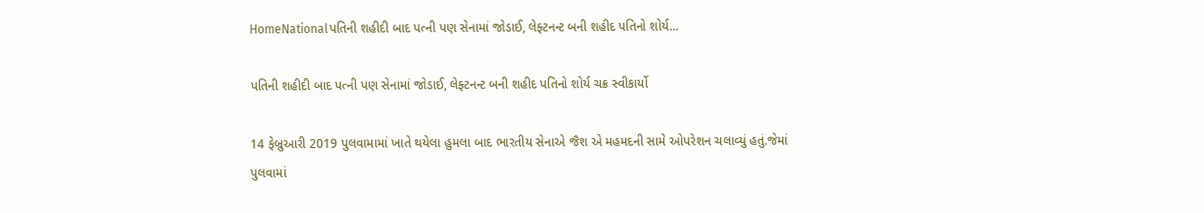HomeNationalપતિની શહીદી બાદ પત્ની પણ સેનામાં જોડાઈ, લેફ્ટનન્ટ બની શહીદ પતિનો શોર્ય...

પતિની શહીદી બાદ પત્ની પણ સેનામાં જોડાઈ, લેફ્ટનન્ટ બની શહીદ પતિનો શોર્ય ચક્ર સ્વીકાર્યો

14 ફેબ્રુઆરી 2019 પુલવામામાં ખાતે થયેલા હુમલા બાદ ભારતીય સેનાએ જૈશ એ મહમદની સામે ઓપરેશન ચલાવ્યું હતું.જેમાં પુલવામાં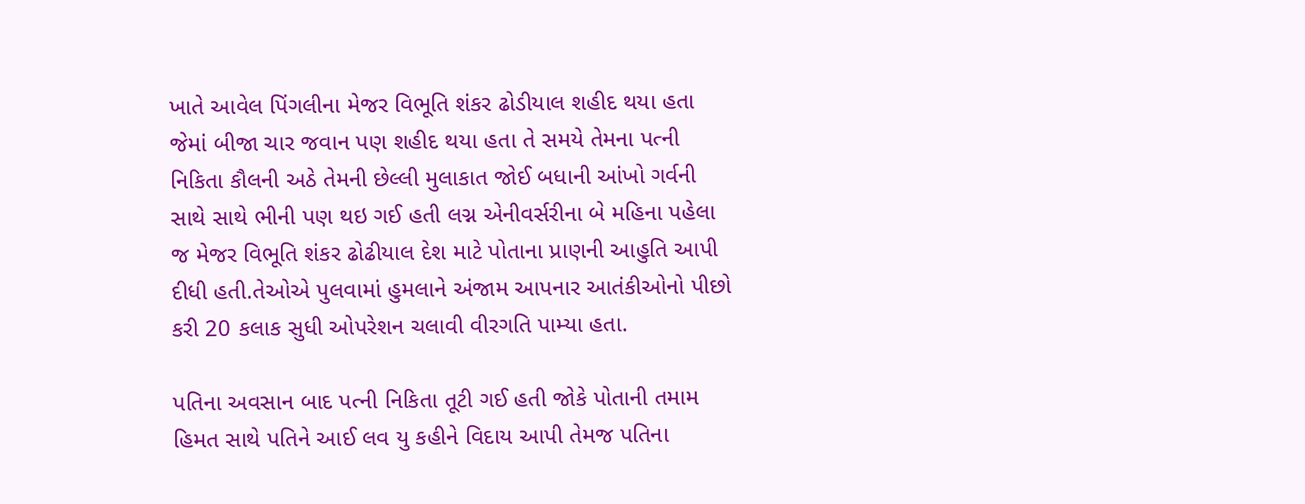ખાતે આવેલ પિંગલીના મેજર વિભૂતિ શંકર ઢોડીયાલ શહીદ થયા હતા જેમાં બીજા ચાર જવાન પણ શહીદ થયા હતા તે સમયે તેમના પત્ની નિકિતા કૌલની અઠે તેમની છેલ્લી મુલાકાત જોઈ બધાની આંખો ગર્વની સાથે સાથે ભીની પણ થઇ ગઈ હતી લગ્ન એનીવર્સરીના બે મહિના પહેલા જ મેજર વિભૂતિ શંકર ઢોઢીયાલ દેશ માટે પોતાના પ્રાણની આહુતિ આપી દીધી હતી.તેઓએ પુલવામાં હુમલાને અંજામ આપનાર આતંકીઓનો પીછો કરી 20 કલાક સુધી ઓપરેશન ચલાવી વીરગતિ પામ્યા હતા.

પતિના અવસાન બાદ પત્ની નિકિતા તૂટી ગઈ હતી જોકે પોતાની તમામ હિમત સાથે પતિને આઈ લવ યુ કહીને વિદાય આપી તેમજ પતિના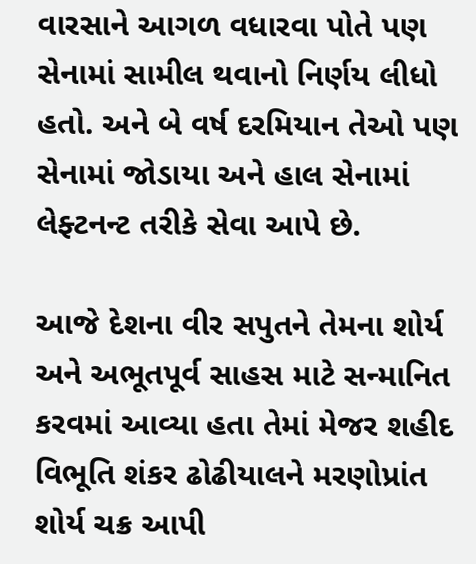વારસાને આગળ વધારવા પોતે પણ સેનામાં સામીલ થવાનો નિર્ણય લીધો હતો. અને બે વર્ષ દરમિયાન તેઓ પણ સેનામાં જોડાયા અને હાલ સેનામાં લેફ્ટનન્ટ તરીકે સેવા આપે છે.

આજે દેશના વીર સપુતને તેમના શોર્ય અને અભૂતપૂર્વ સાહસ માટે સન્માનિત કરવમાં આવ્યા હતા તેમાં મેજર શહીદ વિભૂતિ શંકર ઢોઢીયાલને મરણોપ્રાંત શોર્ય ચક્ર આપી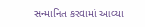સન્માનિત કરવામાં આવ્યા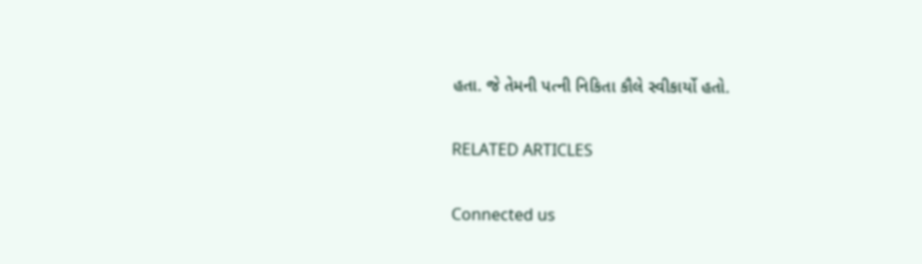હતા. જે તેમની પત્ની નિકિતા કૌલે સ્વીકાર્યો હતો.

RELATED ARTICLES

Connected us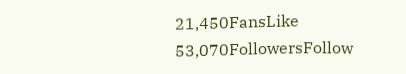21,450FansLike
53,070FollowersFollow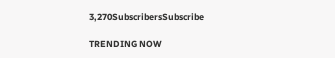3,270SubscribersSubscribe

TRENDING NOW